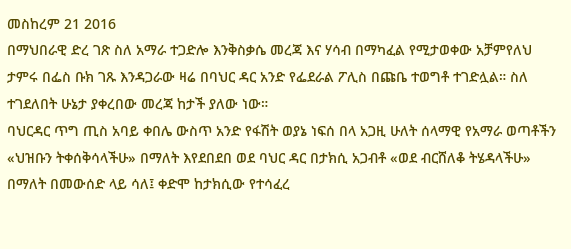መስከረም 21 2016
በማህበራዊ ድረ ገጽ ስለ አማራ ተጋድሎ እንቅስቃሴ መረጃ እና ሃሳብ በማካፈል የሚታወቀው አቻምየለህ ታምሩ በፌስ ቡክ ገጹ እንዳጋራው ዛሬ በባህር ዳር አንድ የፌደራል ፖሊስ በጩቤ ተወግቶ ተገድሏል። ስለ ተገደለበት ሁኔታ ያቀረበው መረጃ ከታች ያለው ነው።
ባህርዳር ጥግ ጢስ አባይ ቀበሌ ውስጥ አንድ የፋሽት ወያኔ ነፍሰ በላ አጋዚ ሁለት ሰላማዊ የአማራ ወጣቶችን «ህዝቡን ትቀሰቅሳላችሁ» በማለት እየደበደበ ወደ ባህር ዳር በታክሲ አጋብቶ «ወደ ብርሸለቆ ትሄዳላችሁ» በማለት በመውሰድ ላይ ሳለ፤ ቀድሞ ከታክሲው የተሳፈረ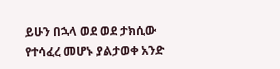ይሁን በኋላ ወደ ወደ ታክሲው የተሳፈረ መሆኑ ያልታወቀ አንድ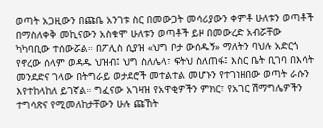ወጣት አጋዚውን በጩቤ አንገቱ ስር በመውጋት መሳሪያውን ቀምቶ ሁለቱን ወጣቶች በማስለቀቅ መኪናውን አስቁሞ ሁለቱን ወጣቶች ይዞ በመውረድ አብሯቸው ካካባቢው ተሰውሯል። በፖሊስ ሲያዝ «ህግ ቦታ ውሰዱኝ» ማለትን ባህሉ አድርጎ የኖረው ሰላም ወዳዱ ህዝብ፤ ህግ ስለሌላ፣ ፍትህ ስለጠፋ፤ እስር ቤት ቢገባ በእሳት መንደድና ገላው በትግራይ ወታደሮች መተልተል መሆኑን የተገነዘበው ወጣት ራሱን እየተከላከለ ይገኛል። ግፈናው አገዛዝ የአዋቂዎችን ምክር፣ የአገር ሽማግሌዎችን ተግሳጽና የሚመለከታቸውን ሁሉ ጩኸት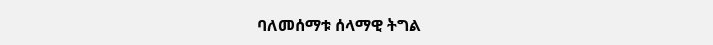ባለመሰማቱ ሰላማዊ ትግል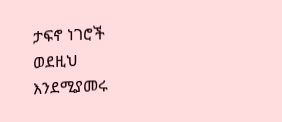ታፍኖ ነገሮች ወደዚህ እንደሚያመሩ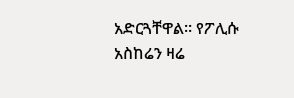አድርጓቸዋል። የፖሊሱ አስከሬን ዛሬ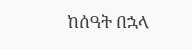ከሰዓት በኋላ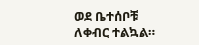ወደ ቤተሰቦቹ ለቀብር ተልኳል።